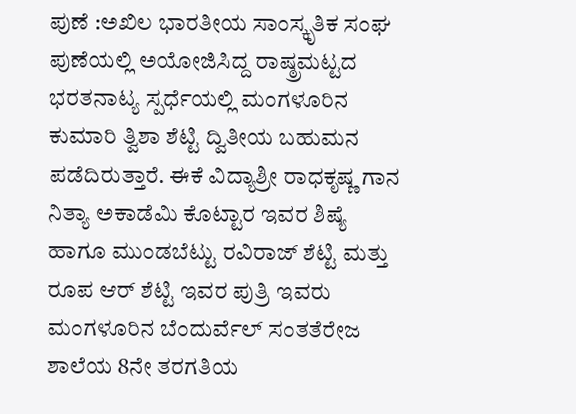ಪುಣೆ :ಅಖಿಲ ಭಾರತೀಯ ಸಾಂಸ್ಕೃತಿಕ ಸಂಘ ಪುಣೆಯಲ್ಲಿ ಅಯೋಜಿಸಿದ್ದ ರಾಷ್ಠ್ರಮಟ್ಟದ ಭರತನಾಟ್ಯ ಸ್ಪರ್ಧೆಯಲ್ಲಿ ಮಂಗಳೂರಿನ ಕುಮಾರಿ ತ್ವಿಶಾ ಶೆಟ್ಟಿ ದ್ವಿತೀಯ ಬಹುಮನ ಪಡೆದಿರುತ್ತಾರೆ. ಈಕೆ ವಿದ್ಯಾಶ್ರೀ ರಾಧಕೃಷ್ಣ ಗಾನ ನಿತ್ಯಾ ಅಕಾಡೆಮಿ ಕೊಟ್ಟಾರ ಇವರ ಶಿಷ್ಯೆ ಹಾಗೂ ಮುಂಡಬೆಟ್ಟು ರವಿರಾಜ್ ಶೆಟ್ಟಿ ಮತ್ತು ರೂಪ ಆರ್ ಶೆಟ್ಟಿ ಇವರ ಪುತ್ರಿ ಇವರು ಮಂಗಳೂರಿನ ಬೆಂದುರ್ವೆಲ್ ಸಂತತೆರೇಜ ಶಾಲೆಯ 8ನೇ ತರಗತಿಯ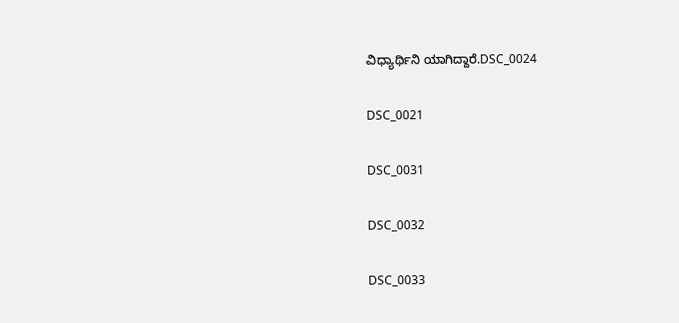ವಿಧ್ಯಾರ್ಥಿನಿ ಯಾಗಿದ್ದಾರೆ.DSC_0024

DSC_0021

DSC_0031

DSC_0032

DSC_0033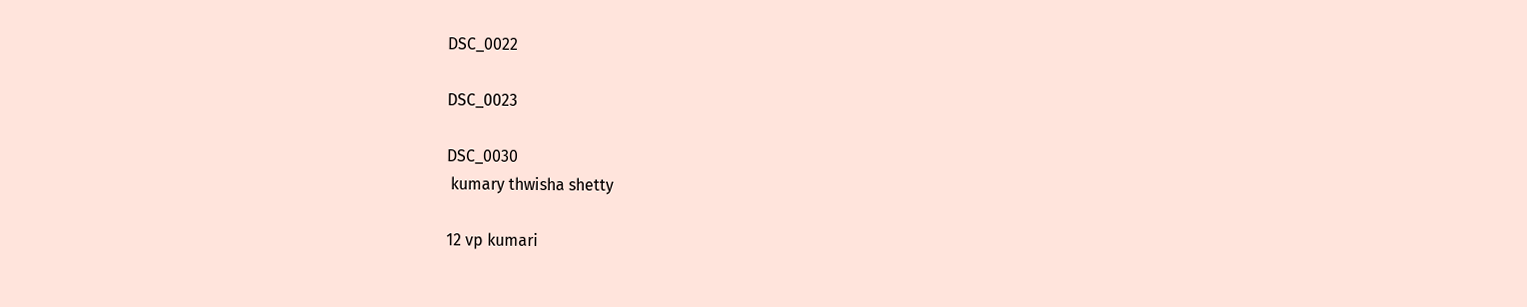DSC_0022

DSC_0023

DSC_0030
 kumary thwisha shetty

12 vp kumari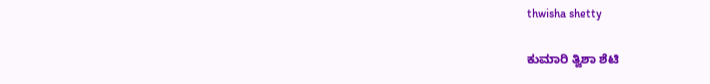thwisha shetty

ಕುಮಾರಿ ತ್ವಿಶಾ ಶೆಟಿ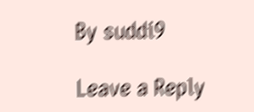By suddi9

Leave a Reply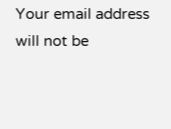Your email address will not be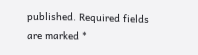published. Required fields are marked *